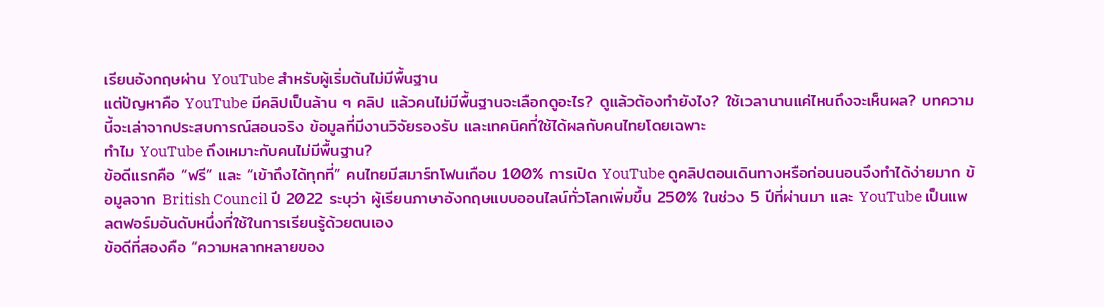เรียนอังกฤษผ่าน YouTube สำหรับผู้เริ่มต้นไม่มีพื้นฐาน
แต่ปัญหาคือ YouTube มีคลิปเป็นล้าน ๆ คลิป แล้วคนไม่มีพื้นฐานจะเลือกดูอะไร? ดูแล้วต้องทำยังไง? ใช้เวลานานแค่ไหนถึงจะเห็นผล? บทความนี้จะเล่าจากประสบการณ์สอนจริง ข้อมูลที่มีงานวิจัยรองรับ และเทคนิคที่ใช้ได้ผลกับคนไทยโดยเฉพาะ
ทำไม YouTube ถึงเหมาะกับคนไม่มีพื้นฐาน?
ข้อดีแรกคือ “ฟรี” และ “เข้าถึงได้ทุกที่” คนไทยมีสมาร์ทโฟนเกือบ 100% การเปิด YouTube ดูคลิปตอนเดินทางหรือก่อนนอนจึงทำได้ง่ายมาก ข้อมูลจาก British Council ปี 2022 ระบุว่า ผู้เรียนภาษาอังกฤษแบบออนไลน์ทั่วโลกเพิ่มขึ้น 250% ในช่วง 5 ปีที่ผ่านมา และ YouTube เป็นแพลตฟอร์มอันดับหนึ่งที่ใช้ในการเรียนรู้ด้วยตนเอง
ข้อดีที่สองคือ “ความหลากหลายของ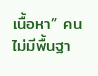เนื้อหา” คนไม่มีพื้นฐา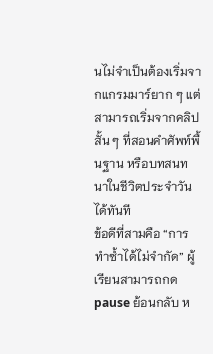นไม่จำเป็นต้องเริ่มจากแกรมมาร์ยาก ๆ แต่สามารถเริ่มจากคลิปสั้น ๆ ที่สอนคำศัพท์พื้นฐาน หรือบทสนทนาในชีวิตประจำวันได้ทันที
ข้อดีที่สามคือ “การทำซ้ำได้ไม่จำกัด” ผู้เรียนสามารถกด pause ย้อนกลับ ห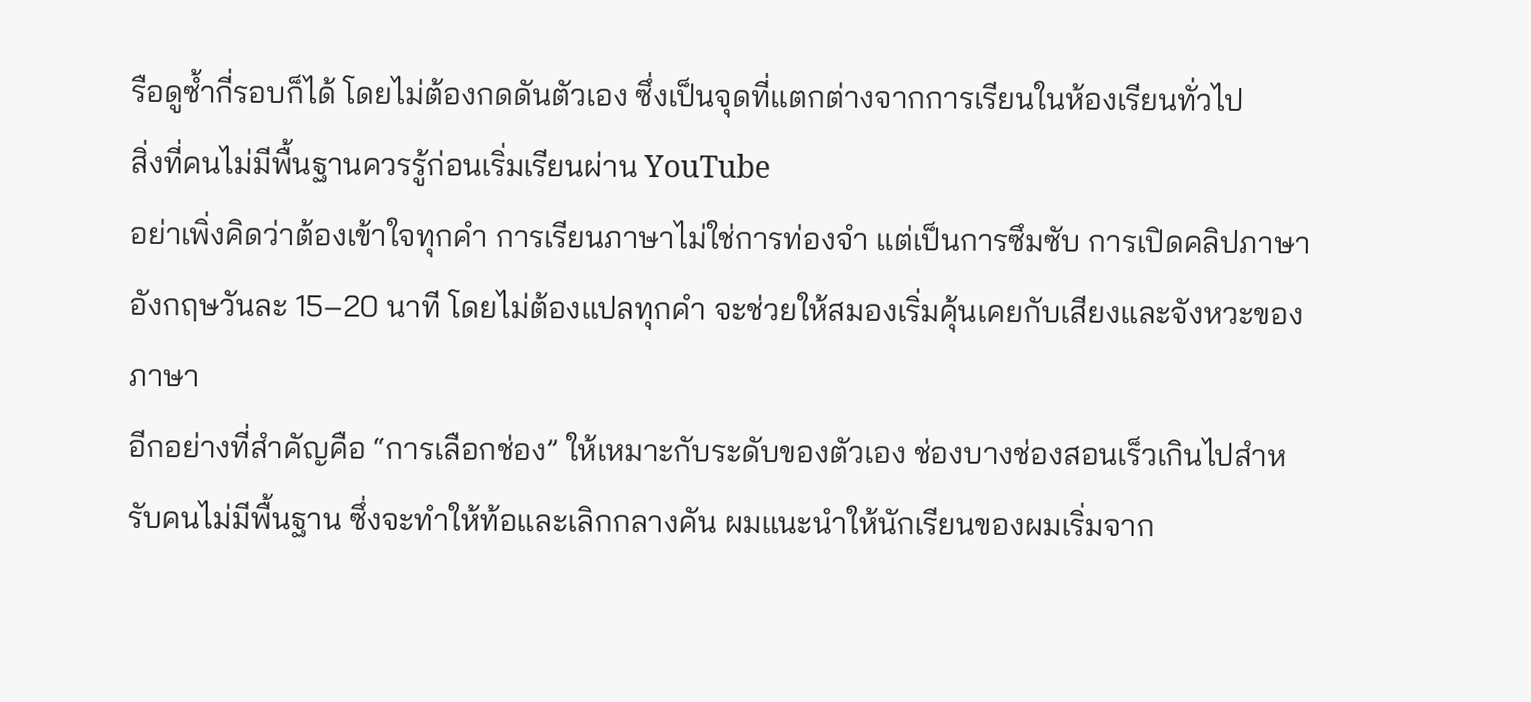รือดูซ้ำกี่รอบก็ได้ โดยไม่ต้องกดดันตัวเอง ซึ่งเป็นจุดที่แตกต่างจากการเรียนในห้องเรียนทั่วไป
สิ่งที่คนไม่มีพื้นฐานควรรู้ก่อนเริ่มเรียนผ่าน YouTube
อย่าเพิ่งคิดว่าต้องเข้าใจทุกคำ การเรียนภาษาไม่ใช่การท่องจำ แต่เป็นการซึมซับ การเปิดคลิปภาษาอังกฤษวันละ 15–20 นาที โดยไม่ต้องแปลทุกคำ จะช่วยให้สมองเริ่มคุ้นเคยกับเสียงและจังหวะของภาษา
อีกอย่างที่สำคัญคือ “การเลือกช่อง” ให้เหมาะกับระดับของตัวเอง ช่องบางช่องสอนเร็วเกินไปสำหรับคนไม่มีพื้นฐาน ซึ่งจะทำให้ท้อและเลิกกลางคัน ผมแนะนำให้นักเรียนของผมเริ่มจาก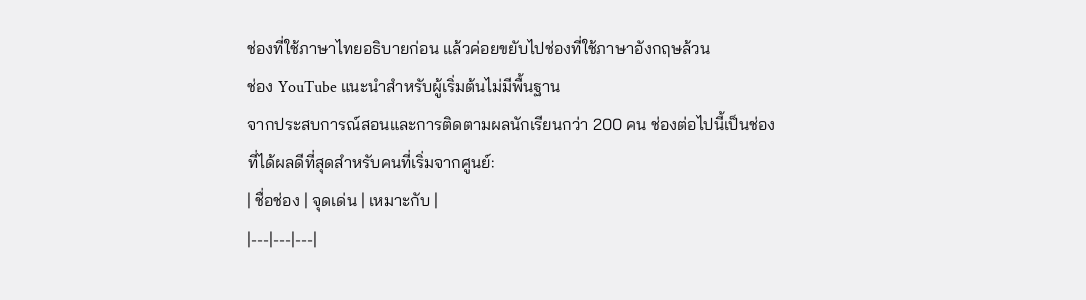ช่องที่ใช้ภาษาไทยอธิบายก่อน แล้วค่อยขยับไปช่องที่ใช้ภาษาอังกฤษล้วน
ช่อง YouTube แนะนำสำหรับผู้เริ่มต้นไม่มีพื้นฐาน
จากประสบการณ์สอนและการติดตามผลนักเรียนกว่า 200 คน ช่องต่อไปนี้เป็นช่องที่ได้ผลดีที่สุดสำหรับคนที่เริ่มจากศูนย์:
| ชื่อช่อง | จุดเด่น | เหมาะกับ |
|---|---|---|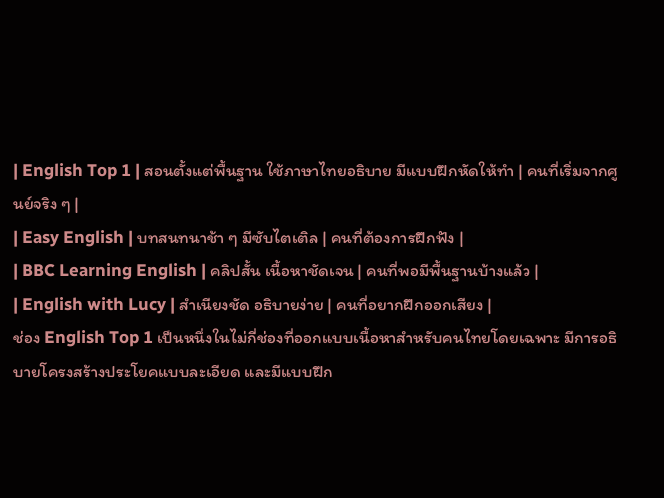| English Top 1 | สอนตั้งแต่พื้นฐาน ใช้ภาษาไทยอธิบาย มีแบบฝึกหัดให้ทำ | คนที่เริ่มจากศูนย์จริง ๆ |
| Easy English | บทสนทนาช้า ๆ มีซับไตเติล | คนที่ต้องการฝึกฟัง |
| BBC Learning English | คลิปสั้น เนื้อหาชัดเจน | คนที่พอมีพื้นฐานบ้างแล้ว |
| English with Lucy | สำเนียงชัด อธิบายง่าย | คนที่อยากฝึกออกเสียง |
ช่อง English Top 1 เป็นหนึ่งในไม่กี่ช่องที่ออกแบบเนื้อหาสำหรับคนไทยโดยเฉพาะ มีการอธิบายโครงสร้างประโยคแบบละเอียด และมีแบบฝึก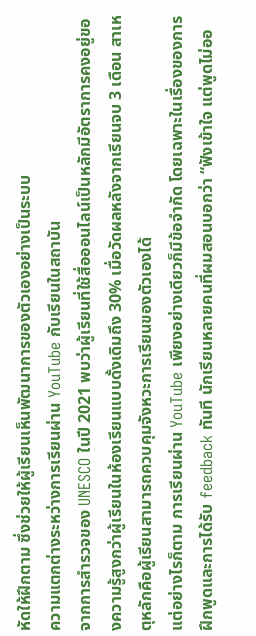หัดให้ฝึกตาม ซึ่งช่วยให้ผู้เรียนเห็นพัฒนาการของตัวเองอย่างเป็นระบบ
ความแตกต่างระหว่างการเรียนผ่าน YouTube กับเรียนในสถาบัน
จากการสำรวจของ UNESCO ในปี 2021 พบว่าผู้เรียนที่ใช้สื่อออนไลน์เป็นหลักมีอัตราการคงอยู่ของความรู้สูงกว่าผู้เรียนในห้องเรียนแบบดั้งเดิมถึง 30% เมื่อวัดผลหลังจากเรียนจบ 3 เดือน สาเหตุหลักคือผู้เรียนสามารถควบคุมจังหวะการเรียนของตัวเองได้
แต่อย่างไรก็ตาม การเรียนผ่าน YouTube เพียงอย่างเดียวก็มีข้อจำกัด โดยเฉพาะในเรื่องของการฝึกพูดและการได้รับ feedback ทันที นักเรียนหลายคนที่ผมสอนบอกว่า “ฟังเข้าใจ แต่พูดไม่ออ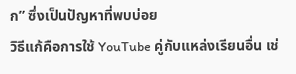ก” ซึ่งเป็นปัญหาที่พบบ่อย
วิธีแก้คือการใช้ YouTube คู่กับแหล่งเรียนอื่น เช่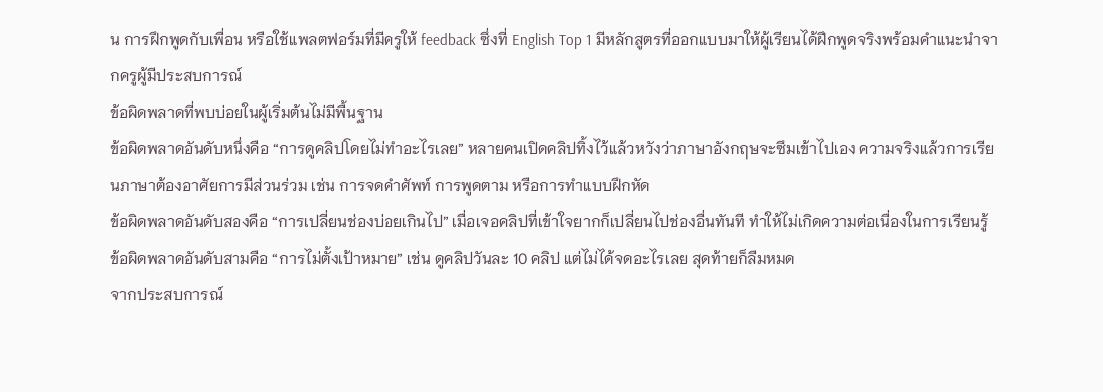น การฝึกพูดกับเพื่อน หรือใช้แพลตฟอร์มที่มีครูให้ feedback ซึ่งที่ English Top 1 มีหลักสูตรที่ออกแบบมาให้ผู้เรียนได้ฝึกพูดจริงพร้อมคำแนะนำจากครูผู้มีประสบการณ์
ข้อผิดพลาดที่พบบ่อยในผู้เริ่มต้นไม่มีพื้นฐาน
ข้อผิดพลาดอันดับหนึ่งคือ “การดูคลิปโดยไม่ทำอะไรเลย” หลายคนเปิดคลิปทิ้งไว้แล้วหวังว่าภาษาอังกฤษจะซึมเข้าไปเอง ความจริงแล้วการเรียนภาษาต้องอาศัยการมีส่วนร่วม เช่น การจดคำศัพท์ การพูดตาม หรือการทำแบบฝึกหัด
ข้อผิดพลาดอันดับสองคือ “การเปลี่ยนช่องบ่อยเกินไป” เมื่อเจอคลิปที่เข้าใจยากก็เปลี่ยนไปช่องอื่นทันที ทำให้ไม่เกิดความต่อเนื่องในการเรียนรู้
ข้อผิดพลาดอันดับสามคือ “การไม่ตั้งเป้าหมาย” เช่น ดูคลิปวันละ 10 คลิป แต่ไม่ได้จดอะไรเลย สุดท้ายก็ลืมหมด
จากประสบการณ์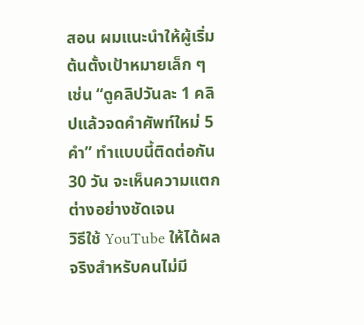สอน ผมแนะนำให้ผู้เริ่มต้นตั้งเป้าหมายเล็ก ๆ เช่น “ดูคลิปวันละ 1 คลิปแล้วจดคำศัพท์ใหม่ 5 คำ” ทำแบบนี้ติดต่อกัน 30 วัน จะเห็นความแตกต่างอย่างชัดเจน
วิธีใช้ YouTube ให้ได้ผลจริงสำหรับคนไม่มี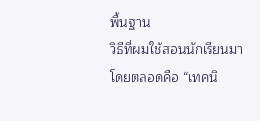พื้นฐาน
วิธีที่ผมใช้สอนนักเรียนมาโดยตลอดคือ “เทคนิ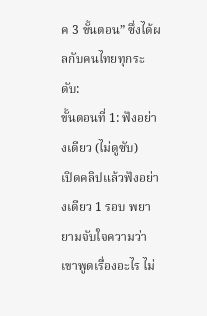ค 3 ขั้นตอน” ซึ่งได้ผลกับคนไทยทุกระดับ:
ขั้นตอนที่ 1: ฟังอย่างเดียว (ไม่ดูซับ)
เปิดคลิปแล้วฟังอย่างเดียว 1 รอบ พยายามจับใจความว่าเขาพูดเรื่องอะไร ไม่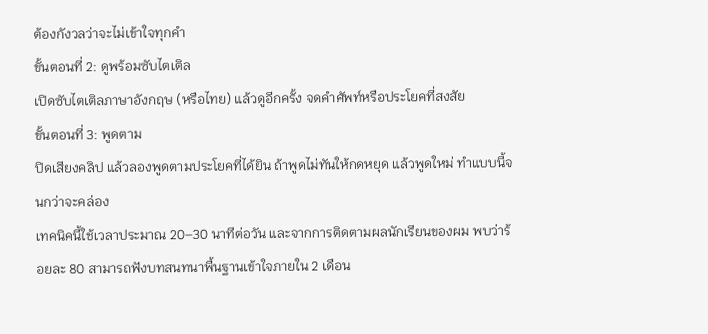ต้องกังวลว่าจะไม่เข้าใจทุกคำ
ขั้นตอนที่ 2: ดูพร้อมซับไตเติล
เปิดซับไตเติลภาษาอังกฤษ (หรือไทย) แล้วดูอีกครั้ง จดคำศัพท์หรือประโยคที่สงสัย
ขั้นตอนที่ 3: พูดตาม
ปิดเสียงคลิป แล้วลองพูดตามประโยคที่ได้ยิน ถ้าพูดไม่ทันให้กดหยุด แล้วพูดใหม่ ทำแบบนี้จนกว่าจะคล่อง
เทคนิคนี้ใช้เวลาประมาณ 20–30 นาทีต่อวัน และจากการติดตามผลนักเรียนของผม พบว่าร้อยละ 80 สามารถฟังบทสนทนาพื้นฐานเข้าใจภายใน 2 เดือน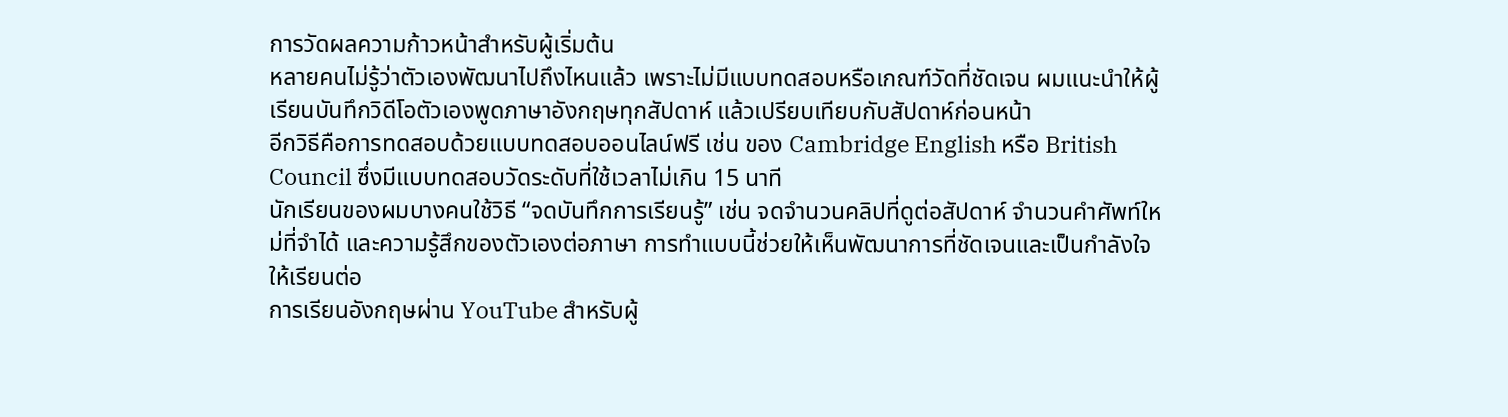การวัดผลความก้าวหน้าสำหรับผู้เริ่มต้น
หลายคนไม่รู้ว่าตัวเองพัฒนาไปถึงไหนแล้ว เพราะไม่มีแบบทดสอบหรือเกณฑ์วัดที่ชัดเจน ผมแนะนำให้ผู้เรียนบันทึกวิดีโอตัวเองพูดภาษาอังกฤษทุกสัปดาห์ แล้วเปรียบเทียบกับสัปดาห์ก่อนหน้า
อีกวิธีคือการทดสอบด้วยแบบทดสอบออนไลน์ฟรี เช่น ของ Cambridge English หรือ British Council ซึ่งมีแบบทดสอบวัดระดับที่ใช้เวลาไม่เกิน 15 นาที
นักเรียนของผมบางคนใช้วิธี “จดบันทึกการเรียนรู้” เช่น จดจำนวนคลิปที่ดูต่อสัปดาห์ จำนวนคำศัพท์ใหม่ที่จำได้ และความรู้สึกของตัวเองต่อภาษา การทำแบบนี้ช่วยให้เห็นพัฒนาการที่ชัดเจนและเป็นกำลังใจให้เรียนต่อ
การเรียนอังกฤษผ่าน YouTube สำหรับผู้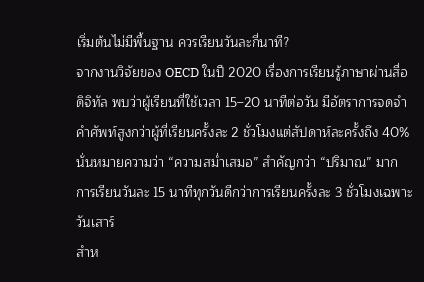เริ่มต้นไม่มีพื้นฐาน ควรเรียนวันละกี่นาที?
จากงานวิจัยของ OECD ในปี 2020 เรื่องการเรียนรู้ภาษาผ่านสื่อดิจิทัล พบว่าผู้เรียนที่ใช้เวลา 15–20 นาทีต่อวัน มีอัตราการจดจำคำศัพท์สูงกว่าผู้ที่เรียนครั้งละ 2 ชั่วโมงแต่สัปดาห์ละครั้งถึง 40%
นั่นหมายความว่า “ความสม่ำเสมอ” สำคัญกว่า “ปริมาณ” มาก การเรียนวันละ 15 นาทีทุกวันดีกว่าการเรียนครั้งละ 3 ชั่วโมงเฉพาะวันเสาร์
สำห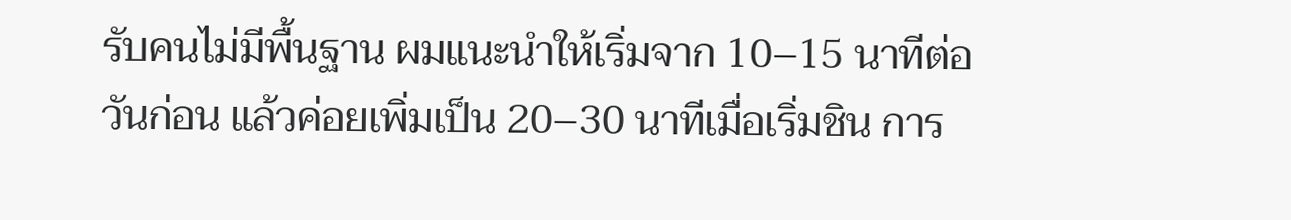รับคนไม่มีพื้นฐาน ผมแนะนำให้เริ่มจาก 10–15 นาทีต่อวันก่อน แล้วค่อยเพิ่มเป็น 20–30 นาทีเมื่อเริ่มชิน การ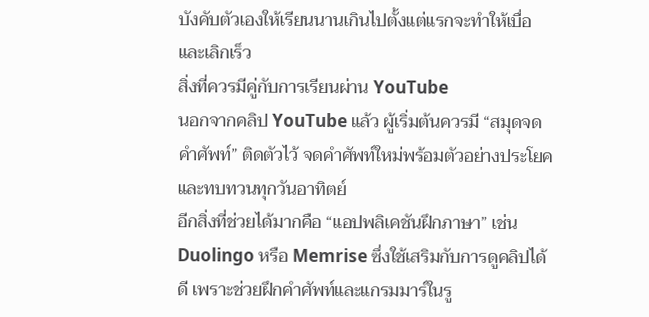บังคับตัวเองให้เรียนนานเกินไปตั้งแต่แรกจะทำให้เบื่อและเลิกเร็ว
สิ่งที่ควรมีคู่กับการเรียนผ่าน YouTube
นอกจากคลิป YouTube แล้ว ผู้เริ่มต้นควรมี “สมุดจดคำศัพท์” ติดตัวไว้ จดคำศัพท์ใหม่พร้อมตัวอย่างประโยค และทบทวนทุกวันอาทิตย์
อีกสิ่งที่ช่วยได้มากคือ “แอปพลิเคชันฝึกภาษา” เช่น Duolingo หรือ Memrise ซึ่งใช้เสริมกับการดูคลิปได้ดี เพราะช่วยฝึกคำศัพท์และแกรมมาร์ในรู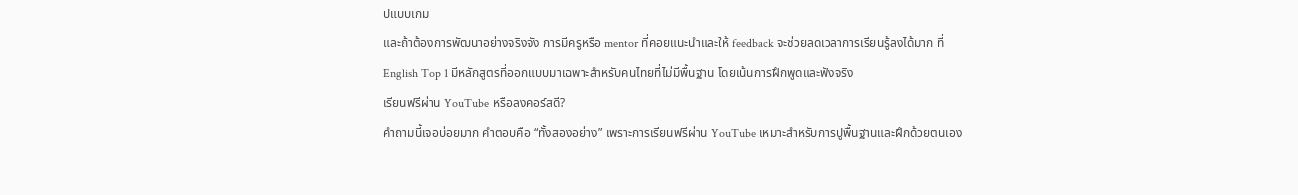ปแบบเกม
และถ้าต้องการพัฒนาอย่างจริงจัง การมีครูหรือ mentor ที่คอยแนะนำและให้ feedback จะช่วยลดเวลาการเรียนรู้ลงได้มาก ที่ English Top 1 มีหลักสูตรที่ออกแบบมาเฉพาะสำหรับคนไทยที่ไม่มีพื้นฐาน โดยเน้นการฝึกพูดและฟังจริง
เรียนฟรีผ่าน YouTube หรือลงคอร์สดี?
คำถามนี้เจอบ่อยมาก คำตอบคือ “ทั้งสองอย่าง” เพราะการเรียนฟรีผ่าน YouTube เหมาะสำหรับการปูพื้นฐานและฝึกด้วยตนเอง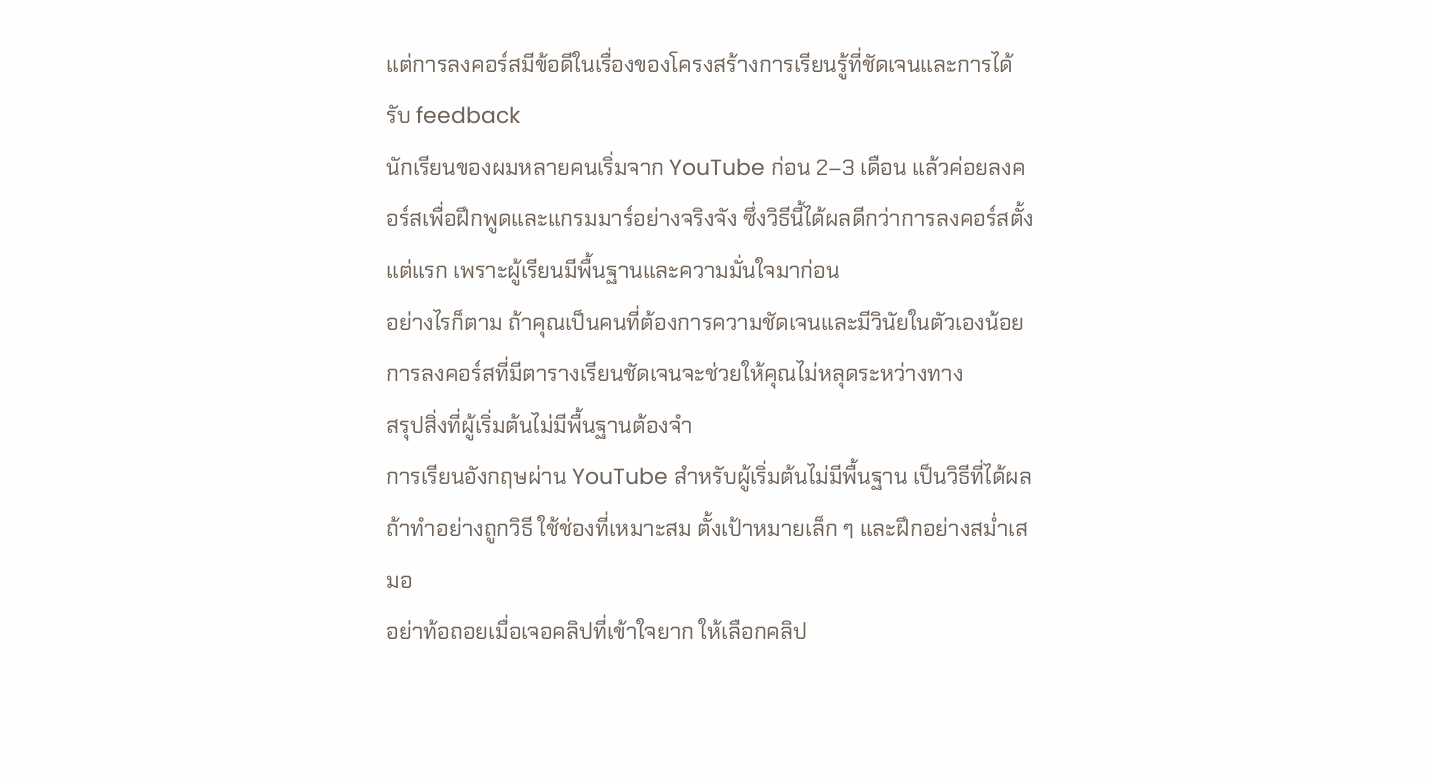แต่การลงคอร์สมีข้อดีในเรื่องของโครงสร้างการเรียนรู้ที่ชัดเจนและการได้รับ feedback
นักเรียนของผมหลายคนเริ่มจาก YouTube ก่อน 2–3 เดือน แล้วค่อยลงคอร์สเพื่อฝึกพูดและแกรมมาร์อย่างจริงจัง ซึ่งวิธีนี้ได้ผลดีกว่าการลงคอร์สตั้งแต่แรก เพราะผู้เรียนมีพื้นฐานและความมั่นใจมาก่อน
อย่างไรก็ตาม ถ้าคุณเป็นคนที่ต้องการความชัดเจนและมีวินัยในตัวเองน้อย การลงคอร์สที่มีตารางเรียนชัดเจนจะช่วยให้คุณไม่หลุดระหว่างทาง
สรุปสิ่งที่ผู้เริ่มต้นไม่มีพื้นฐานต้องจำ
การเรียนอังกฤษผ่าน YouTube สำหรับผู้เริ่มต้นไม่มีพื้นฐาน เป็นวิธีที่ได้ผล ถ้าทำอย่างถูกวิธี ใช้ช่องที่เหมาะสม ตั้งเป้าหมายเล็ก ๆ และฝึกอย่างสม่ำเสมอ
อย่าท้อถอยเมื่อเจอคลิปที่เข้าใจยาก ให้เลือกคลิป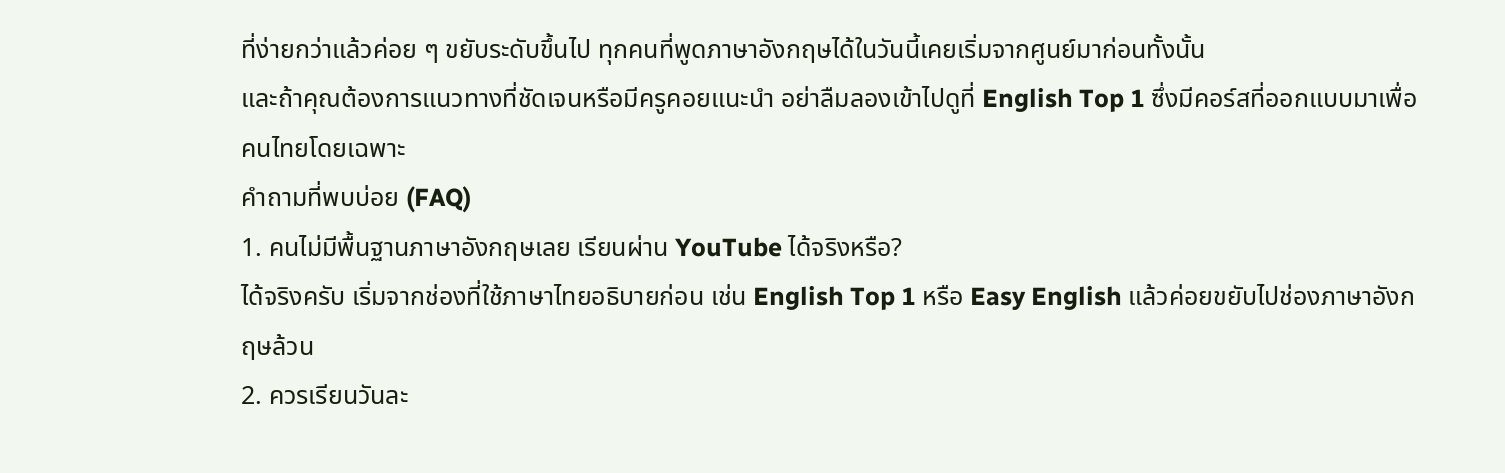ที่ง่ายกว่าแล้วค่อย ๆ ขยับระดับขึ้นไป ทุกคนที่พูดภาษาอังกฤษได้ในวันนี้เคยเริ่มจากศูนย์มาก่อนทั้งนั้น
และถ้าคุณต้องการแนวทางที่ชัดเจนหรือมีครูคอยแนะนำ อย่าลืมลองเข้าไปดูที่ English Top 1 ซึ่งมีคอร์สที่ออกแบบมาเพื่อคนไทยโดยเฉพาะ
คำถามที่พบบ่อย (FAQ)
1. คนไม่มีพื้นฐานภาษาอังกฤษเลย เรียนผ่าน YouTube ได้จริงหรือ?
ได้จริงครับ เริ่มจากช่องที่ใช้ภาษาไทยอธิบายก่อน เช่น English Top 1 หรือ Easy English แล้วค่อยขยับไปช่องภาษาอังกฤษล้วน
2. ควรเรียนวันละ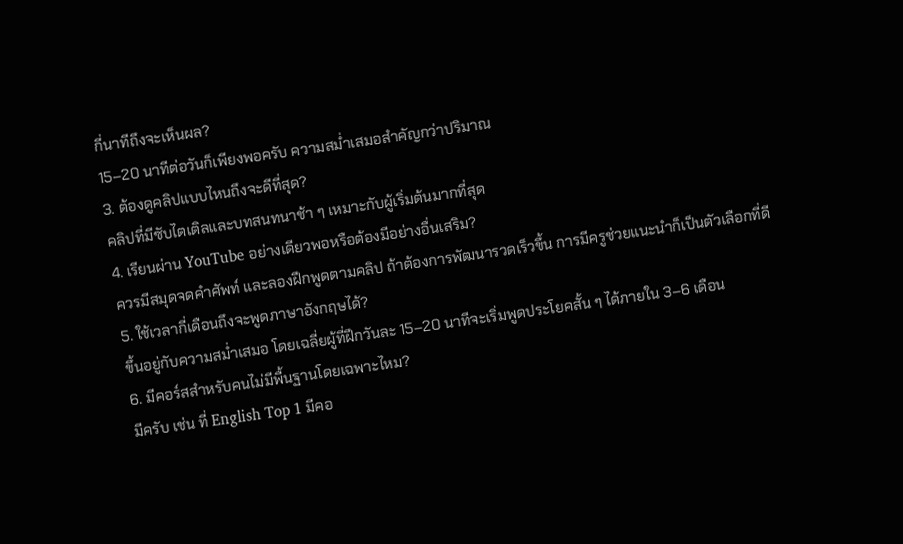กี่นาทีถึงจะเห็นผล?
15–20 นาทีต่อวันก็เพียงพอครับ ความสม่ำเสมอสำคัญกว่าปริมาณ
3. ต้องดูคลิปแบบไหนถึงจะดีที่สุด?
คลิปที่มีซับไตเติลและบทสนทนาช้า ๆ เหมาะกับผู้เริ่มต้นมากที่สุด
4. เรียนผ่าน YouTube อย่างเดียวพอหรือต้องมีอย่างอื่นเสริม?
ควรมีสมุดจดคำศัพท์ และลองฝึกพูดตามคลิป ถ้าต้องการพัฒนารวดเร็วขึ้น การมีครูช่วยแนะนำก็เป็นตัวเลือกที่ดี
5. ใช้เวลากี่เดือนถึงจะพูดภาษาอังกฤษได้?
ขึ้นอยู่กับความสม่ำเสมอ โดยเฉลี่ยผู้ที่ฝึกวันละ 15–20 นาทีจะเริ่มพูดประโยคสั้น ๆ ได้ภายใน 3–6 เดือน
6. มีคอร์สสำหรับคนไม่มีพื้นฐานโดยเฉพาะไหม?
มีครับ เช่น ที่ English Top 1 มีคอ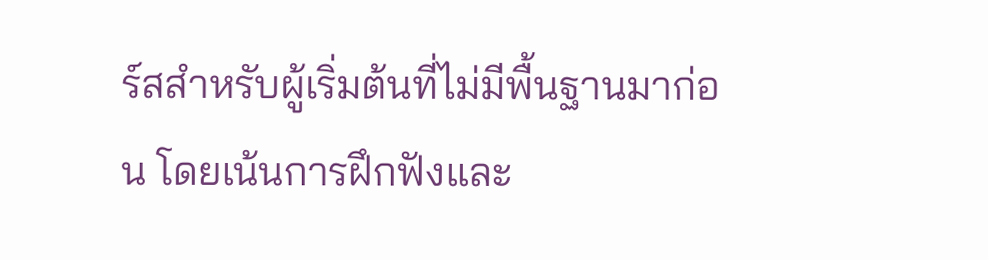ร์สสำหรับผู้เริ่มต้นที่ไม่มีพื้นฐานมาก่อน โดยเน้นการฝึกฟังและ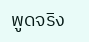พูดจริง